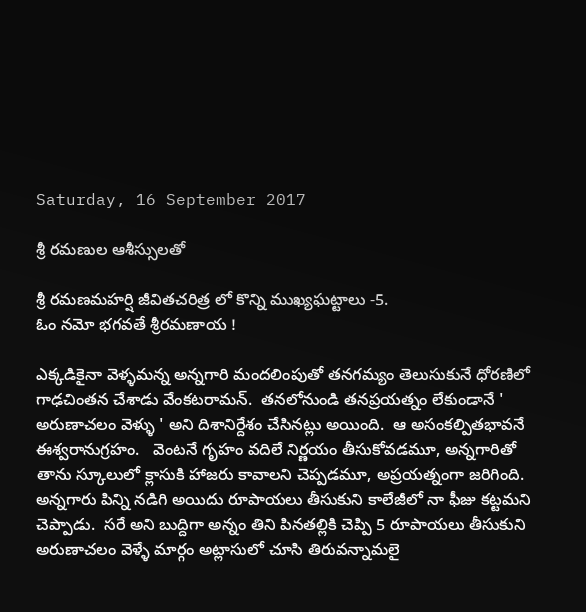Saturday, 16 September 2017

శ్రీ రమణుల ఆశీస్సులతో

శ్రీ రమణమహర్షి జీవితచరిత్ర లో కొన్ని ముఖ్యఘట్టాలు -5.
ఓం నమో భగవతే శ్రీరమణాయ !

ఎక్కడికైనా వెళ్ళమన్న అన్నగారి మందలింపుతో తనగమ్యం తెలుసుకునే ధోరణిలో  గాఢచింతన చేశాడు వేంకటరామన్.  తనలోనుండి తనప్రయత్నం లేకుండానే ' అరుణాచలం వెళ్ళు ' అని దిశానిర్దేశం చేసినట్లు అయింది.  ఆ అసంకల్పితభావనే ఈశ్వరానుగ్రహం.   వెంటనే గృహం వదిలే నిర్ణయం తీసుకోవడమూ, అన్నగారితో తాను స్కూలులో క్లాసుకి హాజరు కావాలని చెప్పడమూ, అప్రయత్నంగా జరిగింది.  అన్నగారు పిన్ని నడిగి అయిదు రూపాయలు తీసుకుని కాలేజీలో నా ఫీజు కట్టమని చెప్పాడు.  సరే అని బుద్దిగా అన్నం తిని పినతల్లికి చెప్పి 5 రూపాయలు తీసుకుని  అరుణాచలం వెళ్ళే మార్గం అట్లాసులో చూసి తిరువన్నామలై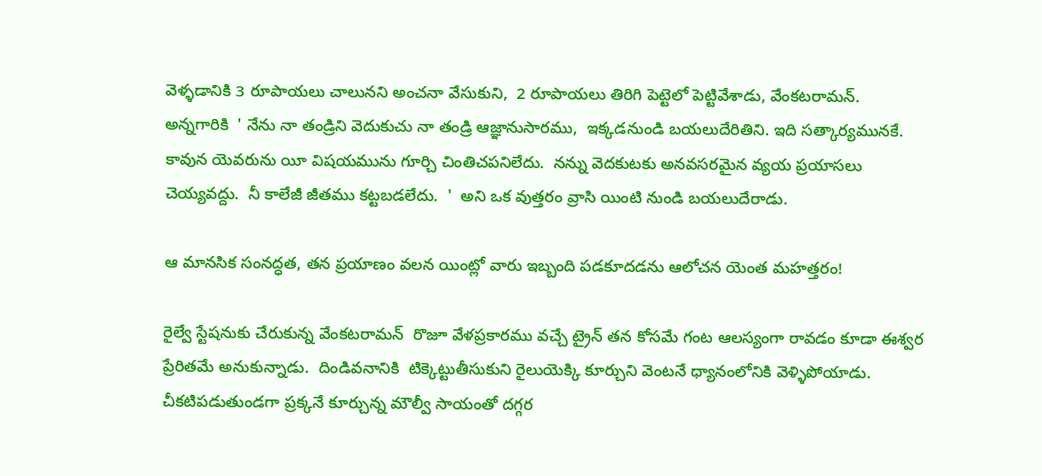వెళ్ళడానికి 3 రూపాయలు చాలునని అంచనా వేసుకుని,  2 రూపాయలు తిరిగి పెట్టెలో పెట్టివేశాడు, వేంకటరామన్.   అన్నగారికి  ' నేను నా తండ్రిని వెదుకుచు నా తండ్రి ఆజ్ఞానుసారము,  ఇక్కడనుండి బయలుదేరితిని. ఇది సత్కార్యమునకే.  కావున యెవరును యీ విషయమును గూర్చి చింతిచపనిలేదు.  నన్ను వెదకుటకు అనవసరమైన వ్యయ ప్రయాసలు చెయ్యవద్దు.  నీ కాలేజీ జీతము కట్టబడలేదు.  '  అని ఒక వుత్తరం వ్రాసి యింటి నుండి బయలుదేరాడు.

ఆ మానసిక సంనద్ధత, తన ప్రయాణం వలన యింట్లో వారు ఇబ్బంది పడకూదడను ఆలోచన యెంత మహత్తరం!

రైల్వే స్టేషనుకు చేరుకున్న వేంకటరామన్  రొజూ వేళప్రకారము వచ్చే ట్రైన్ తన కోసమే గంట ఆలస్యంగా రావడం కూడా ఈశ్వర ప్రేరితమే అనుకున్నాడు.  దిండివనానికి  టిక్కెట్టుతీసుకుని రైలుయెక్కి కూర్చుని వెంటనే ధ్యానంలోనికి వెళ్ళిపోయాడు.   చీకటిపడుతుండగా ప్రక్కనే కూర్చున్న మౌల్వీ సాయంతో దగ్గర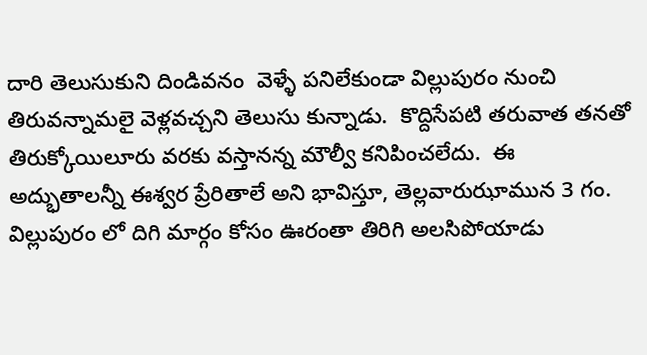దారి తెలుసుకుని దిండివనం  వెళ్ళే పనిలేకుండా విల్లుపురం నుంచి తిరువన్నామలై వెళ్లవచ్చని తెలుసు కున్నాడు.  కొద్దిసేపటి తరువాత తనతో తిరుక్కోయిలూరు వరకు వస్తానన్న మౌల్వీ కనిపించలేదు.  ఈ  అద్భుతాలన్నీ ఈశ్వర ప్రేరితాలే అని భావిస్తూ, తెల్లవారుఝామున 3 గం. విల్లుపురం లో దిగి మార్గం కోసం ఊరంతా తిరిగి అలసిపోయాడు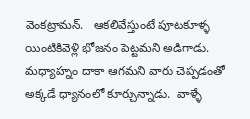వెంకట్రామన్.   ఆకలివేస్తుంటే పూటకూళ్ళ యింటికివెళ్లి భోజనం పెట్టమని అడిగాడు.  మధ్యాహ్నం దాకా ఆగమని వారు చెప్పడంతో అక్కడే ధ్యానంలో కూర్చున్నాడు.  వాళ్ళే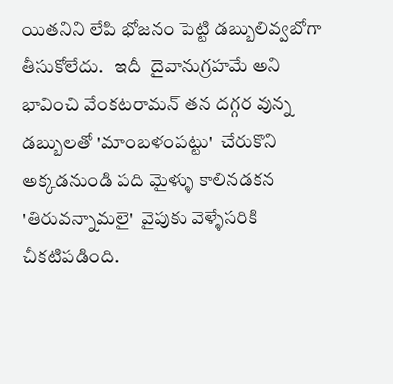యితనిని లేపి భోజనం పెట్టి డబ్బులివ్వబోగా తీసుకోలేదు.   ఇదీ  దైవానుగ్రహమే అని భావించి వేంకటరామన్ తన దగ్గర వున్న డబ్బులతో 'మాంబళంపట్టు'  చేరుకొని అక్కడనుండి పది మైళ్ళు కాలినడకన 'తిరువన్నామలై'  వైపుకు వెళ్ళేసరికి చీకటిపడింది.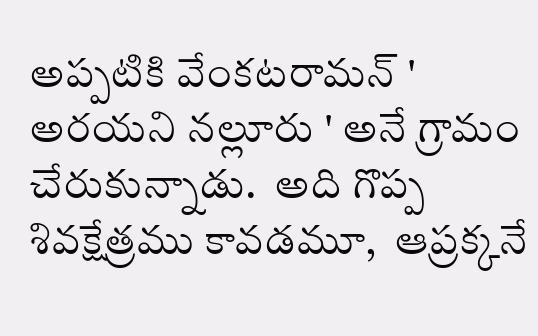అప్పటికి వేంకటరామన్ ' అరయని నల్లూరు ' అనే గ్రామం చేరుకున్నాడు.  అది గొప్ప శివక్షేత్రము కావడమూ,  ఆప్రక్కనే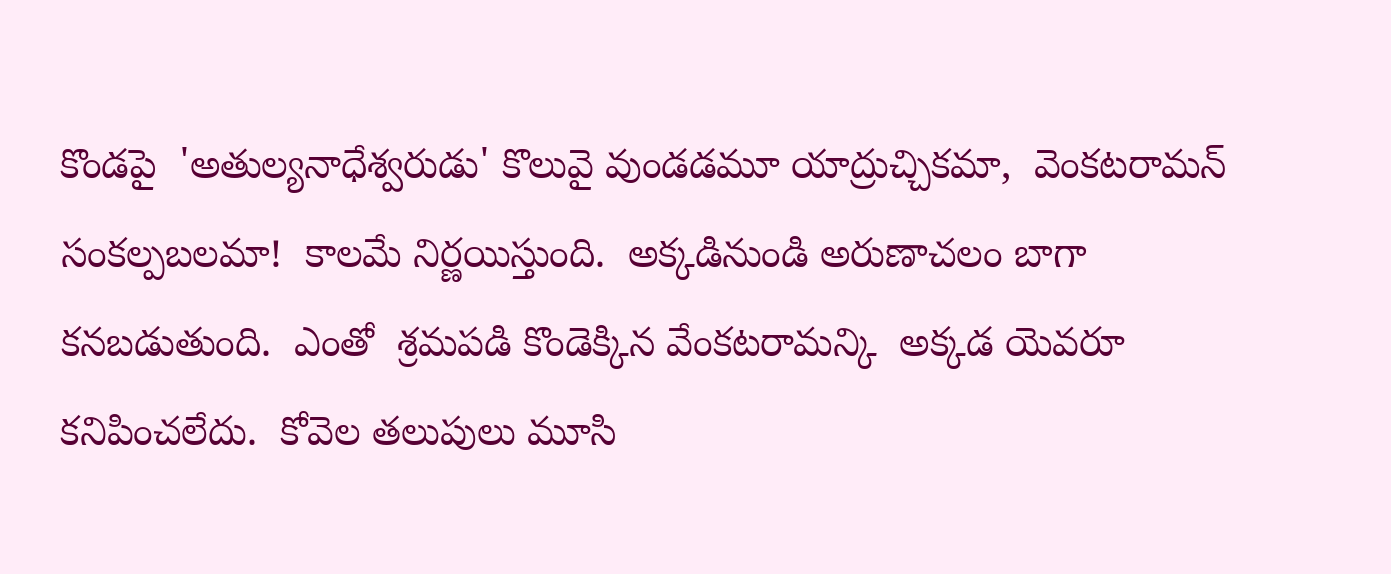కొండపై  'అతుల్యనాధేశ్వరుడు' కొలువై వుండడమూ యాద్రుచ్చికమా,  వెంకటరామన్  సంకల్పబలమా!  కాలమే నిర్ణయిస్తుంది.  అక్కడినుండి అరుణాచలం బాగా కనబడుతుంది.  ఎంతో  శ్రమపడి కొండెక్కిన వేంకటరామన్కి  అక్కడ యెవరూ  కనిపించలేదు.  కోవెల తలుపులు మూసి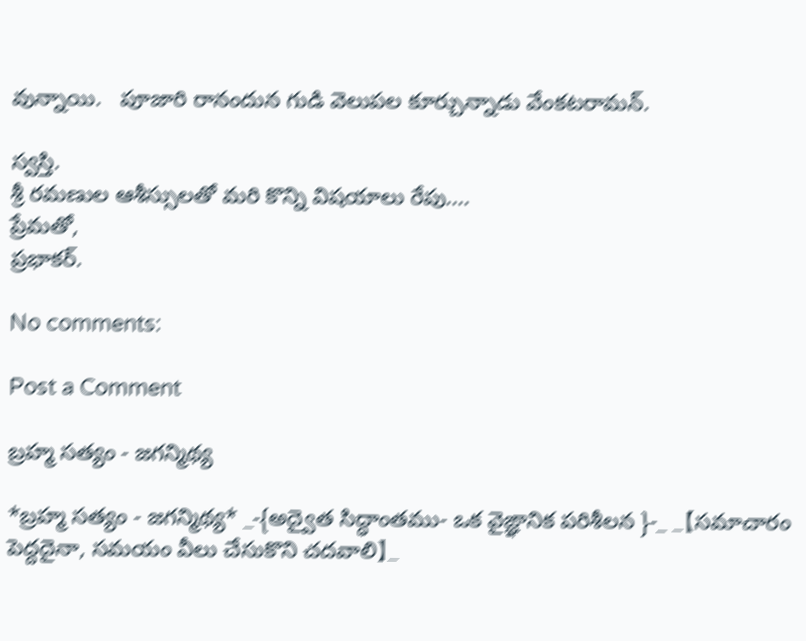వున్నాయి.   పూజారి రానందున గుడి వెలుపల కూర్చున్నాడు వేంకటరామన్.

స్వస్తి.
శ్రీ రమణుల ఆశీస్సులతో మరి కొన్ని విషయాలు రేపు....
ప్రేమతో,
ప్రభాకర్.

No comments:

Post a Comment

బ్రహ్మ సత్యం - జగన్మిథ్య

*బ్రహ్మ సత్యం - జగన్మిథ్య* _-{అద్వైత సిద్ధాంతము- ఒక వైఙ్ఞానిక పరిశీలన }-_ _【సమాచారం పెద్దదైనా, సమయం వీలు చేసుకొని చదవాలి】_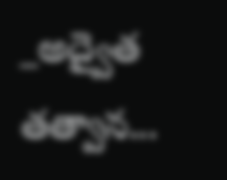_అద్వైత తత్వాన...